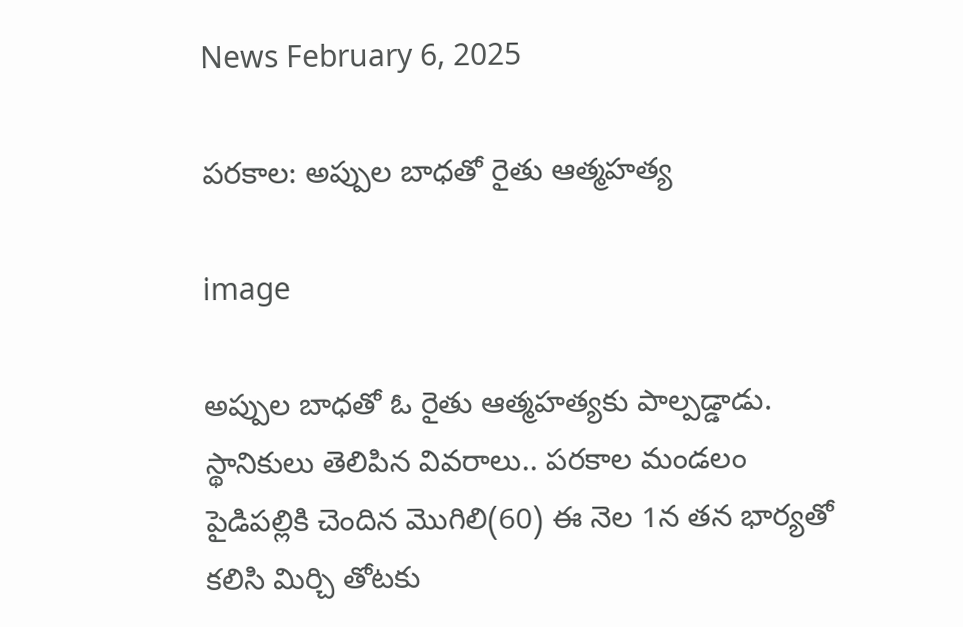News February 6, 2025

పరకాల: అప్పుల బాధతో రైతు ఆత్మహత్య

image

అప్పుల బాధతో ఓ రైతు ఆత్మహత్యకు పాల్పడ్డాడు. స్థానికులు తెలిపిన వివరాలు.. పరకాల మండలం పైడిపల్లికి చెందిన మొగిలి(60) ఈ నెల 1న తన భార్యతో కలిసి మిర్చి తోటకు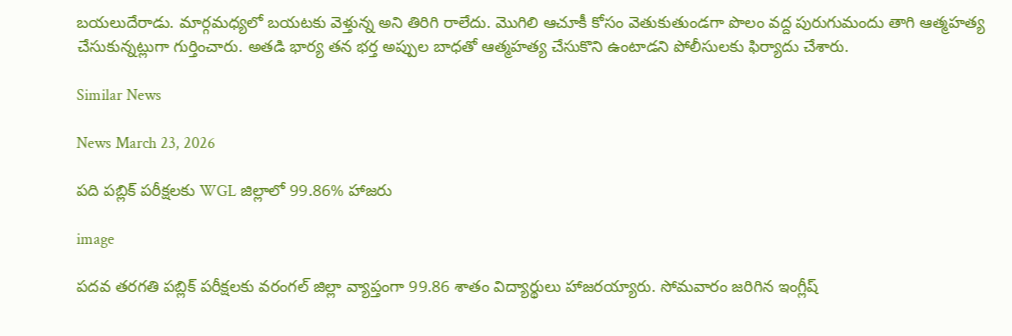బయలుదేరాడు. మార్గమధ్యలో బయటకు వెళ్తున్న అని తిరిగి రాలేదు. మొగిలి ఆచూకీ కోసం వెతుకుతుండగా పొలం వద్ద పురుగుమందు తాగి ఆత్మహత్య చేసుకున్నట్లుగా గుర్తించారు. అతడి భార్య తన భర్త అప్పుల బాధతో ఆత్మహత్య చేసుకొని ఉంటాడని పోలీసులకు ఫిర్యాదు చేశారు.

Similar News

News March 23, 2026

పది పబ్లిక్ పరీక్షలకు WGL జిల్లాలో 99.86% హాజరు

image

పదవ తరగతి పబ్లిక్ పరీక్షలకు వరంగల్ జిల్లా వ్యాప్తంగా 99.86 శాతం విద్యార్థులు హాజరయ్యారు. సోమవారం జరిగిన ఇంగ్లీష్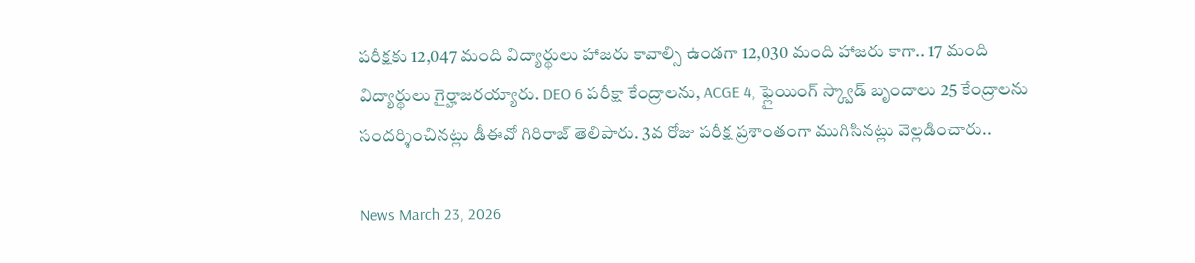పరీక్షకు 12,047 మంది విద్యార్థులు హాజరు కావాల్సి ఉండగా 12,030 మంది హాజరు కాగా.. 17 మంది విద్యార్థులు గైర్హాజరయ్యారు. DEO 6 పరీక్షా కేంద్రాలను, ACGE 4, ఫ్లైయింగ్ స్క్వాడ్ బృందాలు 25 కేంద్రాలను సందర్శించినట్లు డీఈవో గిరిరాజ్ తెలిపారు. 3వ రోజు పరీక్ష ప్రశాంతంగా ముగిసినట్లు వెల్లడించారు..

News March 23, 2026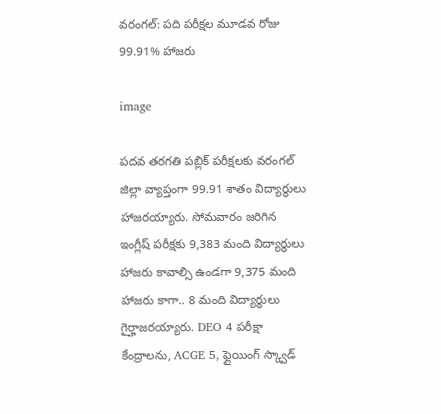వరంగల్: పది పరీక్షల మూడవ రోజు 99.91% హాజరు

image

పదవ తరగతి పబ్లిక్ పరీక్షలకు వరంగల్ జిల్లా వ్యాప్తంగా 99.91 శాతం విద్యార్థులు హాజరయ్యారు. సోమవారం జరిగిన ఇంగ్లీష్ పరీక్షకు 9,383 మంది విద్యార్థులు హాజరు కావాల్సి ఉండగా 9,375 మంది హాజరు కాగా.. 8 మంది విద్యార్థులు గైర్హాజరయ్యారు. DEO 4 పరీక్షా కేంద్రాలను, ACGE 5, ఫ్లైయింగ్ స్క్వాడ్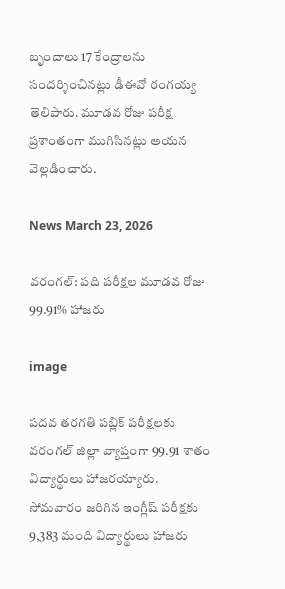బృందాలు 17 కేంద్రాలను సందర్శించినట్లు డీఈవో రంగయ్య తెలిపారు. మూడవ రోజు పరీక్ష ప్రశాంతంగా ముగిసినట్లు అయన వెల్లడించారు.

News March 23, 2026

వరంగల్: పది పరీక్షల మూడవ రోజు 99.91% హాజరు

image

పదవ తరగతి పబ్లిక్ పరీక్షలకు వరంగల్ జిల్లా వ్యాప్తంగా 99.91 శాతం విద్యార్థులు హాజరయ్యారు. సోమవారం జరిగిన ఇంగ్లీష్ పరీక్షకు 9,383 మంది విద్యార్థులు హాజరు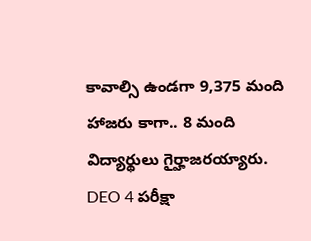కావాల్సి ఉండగా 9,375 మంది హాజరు కాగా.. 8 మంది విద్యార్థులు గైర్హాజరయ్యారు. DEO 4 పరీక్షా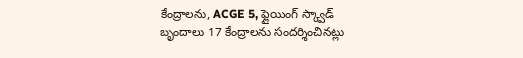కేంద్రాలను, ACGE 5, ఫ్లైయింగ్ స్క్వాడ్ బృందాలు 17 కేంద్రాలను సందర్శించినట్లు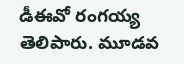డీఈవో రంగయ్య తెలిపారు. మూడవ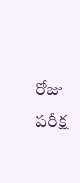రోజు పరీక్ష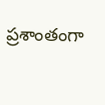ప్రశాంతంగా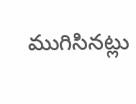ముగిసినట్లు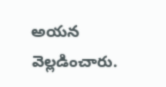అయన వెల్లడించారు.